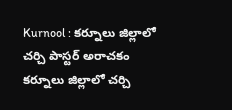Kurnool : కర్నూలు జిల్లాలో చర్చి పాస్టర్ అరాచకం
కర్నూలు జిల్లాలో చర్చి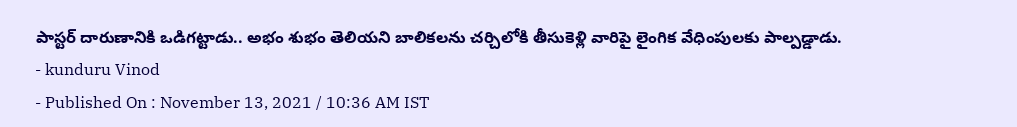పాస్టర్ దారుణానికి ఒడిగట్టాడు.. అభం శుభం తెలియని బాలికలను చర్చిలోకి తీసుకెళ్లి వారిపై లైంగిక వేధింపులకు పాల్పడ్డాడు.
- kunduru Vinod
- Published On : November 13, 2021 / 10:36 AM IST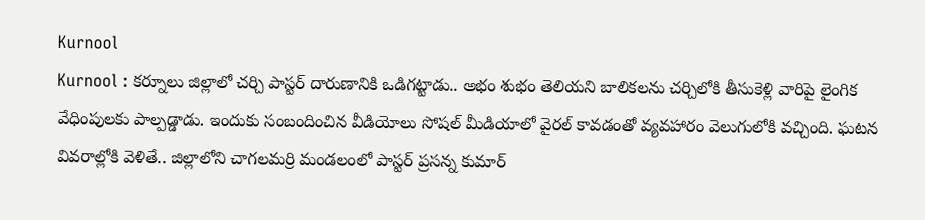Kurnool
Kurnool : కర్నూలు జిల్లాలో చర్చి పాస్టర్ దారుణానికి ఒడిగట్టాడు.. అభం శుభం తెలియని బాలికలను చర్చిలోకి తీసుకెళ్లి వారిపై లైంగిక వేధింపులకు పాల్పడ్డాడు. ఇందుకు సంబందించిన వీడియోలు సోషల్ మీడియాలో వైరల్ కావడంతో వ్యవహారం వెలుగులోకి వచ్చింది. ఘటన వివరాల్లోకి వెళితే.. జిల్లాలోని చాగలమర్రి మండలంలో పాస్టర్ ప్రసన్న కుమార్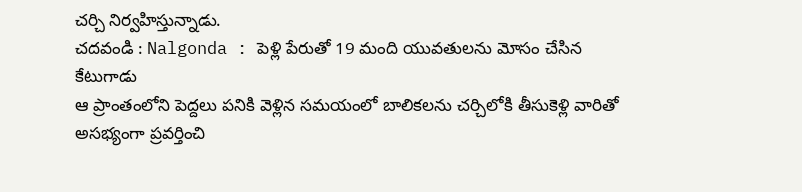చర్చి నిర్వహిస్తున్నాడు.
చదవండి : Nalgonda : పెళ్లి పేరుతో 19 మంది యువతులను మోసం చేసిన కేటుగాడు
ఆ ప్రాంతంలోని పెద్దలు పనికి వెళ్లిన సమయంలో బాలికలను చర్చిలోకి తీసుకెళ్లి వారితో అసభ్యంగా ప్రవర్తించి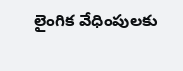లైంగిక వేధింపులకు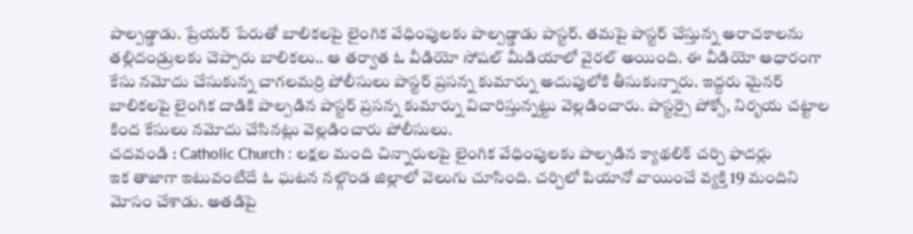పాల్పడ్డాడు. ప్రేయర్ పేరుతో బాలికలపై లైంగిక వేధింపులకు పాల్పడ్డాడు పాస్టర్. తమపై పాస్టర్ చేస్తున్న అరాచకాలను తల్లిదండ్రులకు చెప్పారు బాలికలు.. ఆ తర్వాత ఓ వీడియో సోషల్ మీడియాలో వైరల్ అయింది. ఈ వీడియో ఆధారంగా కేసు నమోదు చేసుకున్న చాగలమర్రి పోలీసులు పాస్టర్ ప్రసన్న కుమార్ను అదుపులోకి తీసుకున్నారు. ఇద్దరు మైనర్ బాలికలపై లైంగిక దాడికి పాల్పడిన పాస్టర్ ప్రసన్న కుమార్ను విచారిస్తున్నట్టు వెల్లడించారు. పాస్టర్పై పోక్సో, నిర్భయ చట్టాల కింద కేసులు నమోదు చేసినట్లు వెల్లడించారు పోలీసులు.
చదవండి : Catholic Church : లక్షల మంది చిన్నారులపై లైంగిక వేధింపులకు పాల్పడిన క్యాథలిక్ చర్చి ఫాదర్లు
ఇక తాజాగా ఇటువంటిదే ఓ ఘటన నల్గొండ జిల్లాలో వెలుగు చూసింది. చర్చిలో పియానో వాయించే వ్యక్తి 19 మందిని మోసం చేశాడు. అతడిపై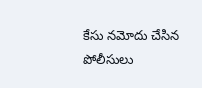కేసు నమోదు చేసిన పోలీసులు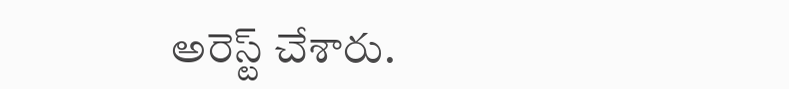అరెస్ట్ చేశారు.